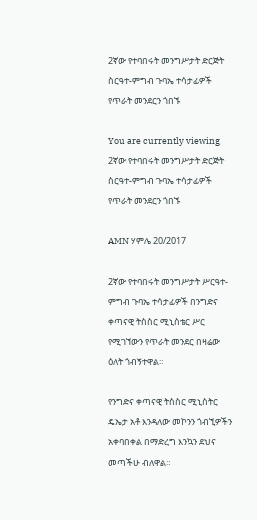2ኛው የተባበሩት መንግሥታት ድርጅት ስርዓተ-ምግብ ጉባኤ ተሳታፊዎች የጥራት መንደርን ጎበኙ

You are currently viewing 2ኛው የተባበሩት መንግሥታት ድርጅት ስርዓተ-ምግብ ጉባኤ ተሳታፊዎች የጥራት መንደርን ጎበኙ

AMN ሃምሌ 20/2017

2ኛው የተባበሩት መንግሥታት ሥርዓተ-ምግብ ጉባኤ ተሳታፊዎች በንግድና ቀጣናዊ ትስስር ሚኒስቴር ሥር የሚገኘውን የጥራት መንደር በዛሬው ዕለት ጎብኝተዋል።

የንግድና ቀጣናዊ ትስስር ሚኒስትር ዴኤታ አቶ እንዳለው መኮንን ጎብኚዎችን አቀባበቀል በማድረግ እንኳን ደህና መጣችሁ ብለዋል።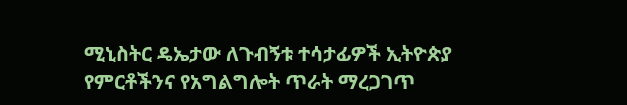ሚኒስትር ዴኤታው ለጉብኝቱ ተሳታፊዎች ኢትዮጵያ የምርቶችንና የአግልግሎት ጥራት ማረጋገጥ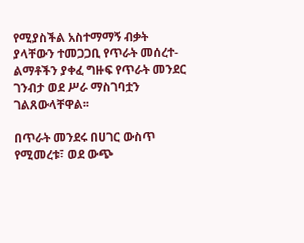የሚያስችል አስተማማኝ ብቃት ያላቸውን ተመጋጋቢ የጥራት መሰረተ-ልማቶችን ያቀፈ ግዙፍ የጥራት መንደር ገንብታ ወደ ሥራ ማስገባቷን ገልጸውላቸዋል፡፡

በጥራት መንደሩ በሀገር ውስጥ የሚመረቱ፣ ወደ ውጭ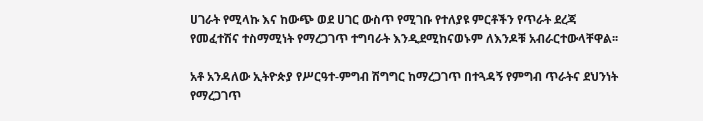ሀገራት የሚላኩ እና ከውጭ ወደ ሀገር ውስጥ የሚገቡ የተለያዩ ምርቶችን የጥራት ደረጃ የመፈተሽና ተስማሚነት የማረጋገጥ ተግባራት እንዲደሚከናወኑም ለእንዶቹ አብራርተውላቸዋል፡፡

አቶ አንዳለው ኢትዮጵያ የሥርዓተ-ምግብ ሽግግር ከማረጋገጥ በተጓዳኝ የምግብ ጥራትና ደህንነት የማረጋገጥ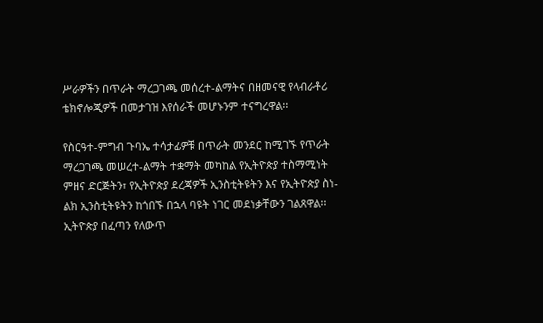ሥራዎችን በጥራት ማረጋገጫ መሰረተ-ልማትና በዘመናዊ የላብራቶሪ ቴክኖሎጂዎች በመታገዝ እየሰራች መሆኑንም ተናግረዋል፡፡

የስርዓተ-ምግብ ጉባኤ ተሳታፊዎቹ በጥራት መንደር ከሚገኙ የጥራት ማረጋገጫ መሠረተ-ልማት ተቋማት መካከል የኢትዮጵያ ተስማሚነት ምዘና ድርጅትን፣ የኢትዮጵያ ደረጃዎች ኢንስቲትዩትን እና የኢትዮጵያ ስነ-ልክ ኢንስቲትዩትን ከጎበኙ በኋላ ባዩት ነገር መደነቃቸውን ገልጸዋል፡፡ ኢትዮጵያ በፈጣን የለውጥ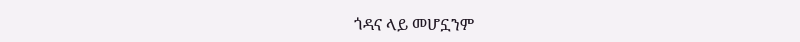ጎዳና ላይ መሆኗንም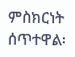ምስክርነት ሰጥተዋል፡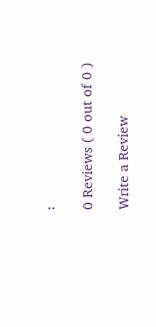፡

0 Reviews ( 0 out of 0 )

Write a Review